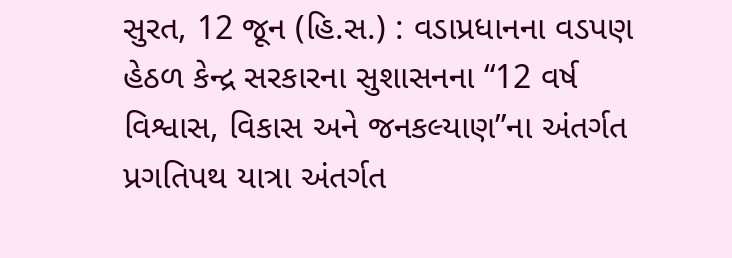સુરત, 12 જૂન (હિ.સ.) : વડાપ્રધાનના વડપણ હેઠળ કેન્દ્ર સરકારના સુશાસનના “12 વર્ષ વિશ્વાસ, વિકાસ અને જનકલ્યાણ”ના અંતર્ગત પ્રગતિપથ યાત્રા અંતર્ગત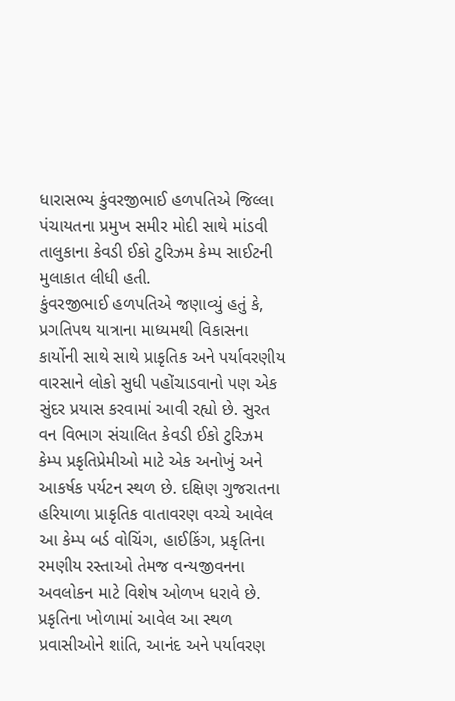ધારાસભ્ય કુંવરજીભાઈ હળપતિએ જિલ્લા પંચાયતના પ્રમુખ સમીર મોદી સાથે માંડવી તાલુકાના કેવડી ઈકો ટુરિઝમ કેમ્પ સાઈટની મુલાકાત લીધી હતી.
કુંવરજીભાઈ હળપતિએ જણાવ્યું હતું કે, પ્રગતિપથ યાત્રાના માધ્યમથી વિકાસના કાર્યોની સાથે સાથે પ્રાકૃતિક અને પર્યાવરણીય વારસાને લોકો સુધી પહોંચાડવાનો પણ એક સુંદર પ્રયાસ કરવામાં આવી રહ્યો છે. સુરત વન વિભાગ સંચાલિત કેવડી ઈકો ટુરિઝમ કેમ્પ પ્રકૃતિપ્રેમીઓ માટે એક અનોખું અને આકર્ષક પર્યટન સ્થળ છે. દક્ષિણ ગુજરાતના હરિયાળા પ્રાકૃતિક વાતાવરણ વચ્ચે આવેલ આ કેમ્પ બર્ડ વોચિંગ, હાઈકિંગ, પ્રકૃતિના રમણીય રસ્તાઓ તેમજ વન્યજીવનના અવલોકન માટે વિશેષ ઓળખ ધરાવે છે. પ્રકૃતિના ખોળામાં આવેલ આ સ્થળ પ્રવાસીઓને શાંતિ, આનંદ અને પર્યાવરણ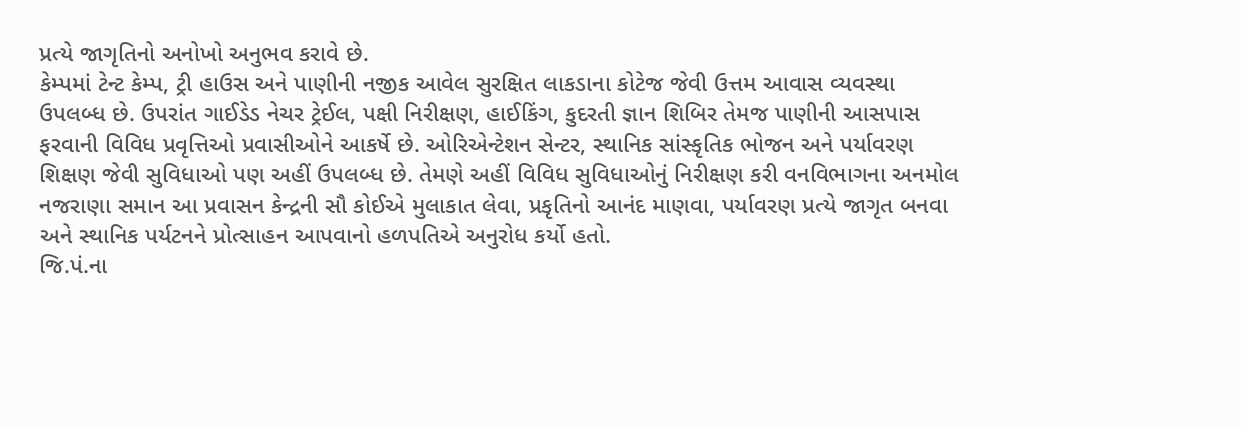પ્રત્યે જાગૃતિનો અનોખો અનુભવ કરાવે છે.
કેમ્પમાં ટેન્ટ કેમ્પ, ટ્રી હાઉસ અને પાણીની નજીક આવેલ સુરક્ષિત લાકડાના કોટેજ જેવી ઉત્તમ આવાસ વ્યવસ્થા ઉપલબ્ધ છે. ઉપરાંત ગાઈડેડ નેચર ટ્રેઈલ, પક્ષી નિરીક્ષણ, હાઈકિંગ, કુદરતી જ્ઞાન શિબિર તેમજ પાણીની આસપાસ ફરવાની વિવિધ પ્રવૃત્તિઓ પ્રવાસીઓને આકર્ષે છે. ઓરિએન્ટેશન સેન્ટર, સ્થાનિક સાંસ્કૃતિક ભોજન અને પર્યાવરણ શિક્ષણ જેવી સુવિધાઓ પણ અહીં ઉપલબ્ધ છે. તેમણે અહીં વિવિધ સુવિધાઓનું નિરીક્ષણ કરી વનવિભાગના અનમોલ નજરાણા સમાન આ પ્રવાસન કેન્દ્રની સૌ કોઈએ મુલાકાત લેવા, પ્રકૃતિનો આનંદ માણવા, પર્યાવરણ પ્રત્યે જાગૃત બનવા અને સ્થાનિક પર્યટનને પ્રોત્સાહન આપવાનો હળપતિએ અનુરોધ કર્યો હતો.
જિ.પં.ના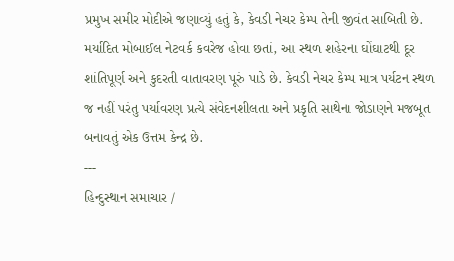પ્રમુખ સમીર મોદીએ જણાવ્યું હતું કે, કેવડી નેચર કેમ્પ તેની જીવંત સાબિતી છે. મર્યાદિત મોબાઈલ નેટવર્ક કવરેજ હોવા છતાં, આ સ્થળ શહેરના ઘોંઘાટથી દૂર શાંતિપૂર્ણ અને કુદરતી વાતાવરણ પૂરું પાડે છે. કેવડી નેચર કેમ્પ માત્ર પર્યટન સ્થળ જ નહીં પરંતુ પર્યાવરણ પ્રત્યે સંવેદનશીલતા અને પ્રકૃતિ સાથેના જોડાણને મજબૂત બનાવતું એક ઉત્તમ કેન્દ્ર છે.
---
હિન્દુસ્થાન સમાચાર /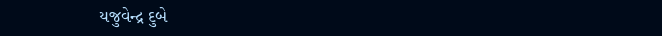યજુવેન્દ્ર દુબે